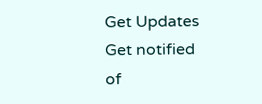Get Updates
Get notified of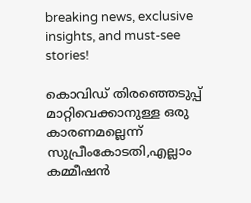breaking news, exclusive insights, and must-see stories!

കൊവിഡ് തിരഞ്ഞെടുപ്പ് മാറ്റിവെക്കാനുള്ള ഒരു കാരണമല്ലെന്ന് സുപ്രീംകോടതി,എല്ലാം കമ്മീഷന്‍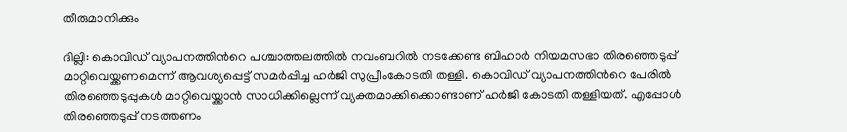തീരുമാനിക്കും

ദില്ലി: കൊവിഡ് വ്യാപനത്തിന്‍റെ പശ്ചാത്തലത്തില്‍ നവംബറില്‍ നടക്കേണ്ട ബിഹാര്‍ നിയമസഭാ തിരഞ്ഞെടുപ്പ് മാറ്റിവെയ്ക്കണമെന്ന് ആവശ്യപ്പെട്ട് സമര്‍പ്പിച്ച ഹര്‍ജി സുപ്രീംകോടതി തള്ളി. കൊവിഡ് വ്യാപനത്തിന്‍റെ പേരില്‍ തിരഞ്ഞെടുപ്പുകള്‍ മാറ്റിവെയ്ക്കാന്‍ സാധിക്കില്ലെന്ന് വ്യക്തമാക്കിക്കൊണ്ടാണ് ഹര്‍ജി കോടതി തള്ളിയത്. എപ്പോള്‍ തിരഞ്ഞെടുപ്പ് നടത്തണം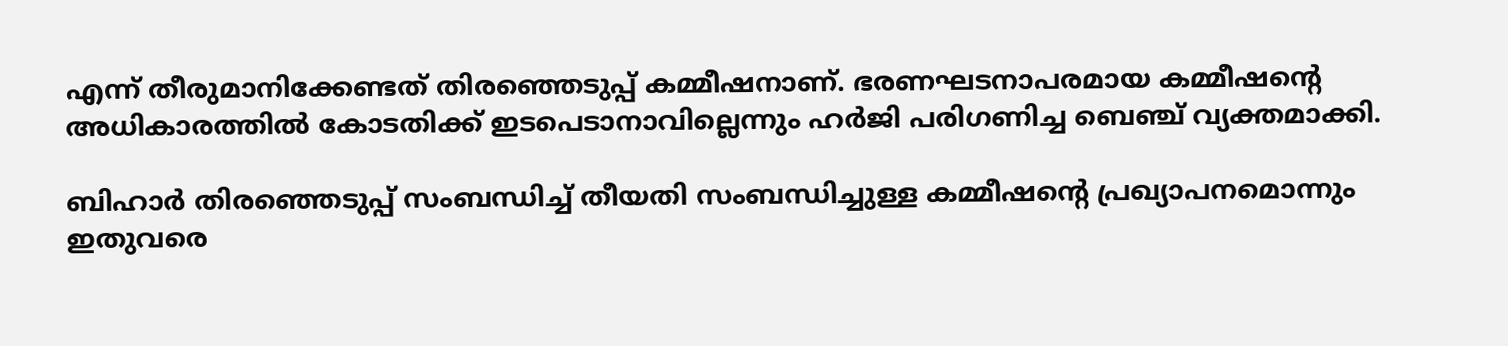എന്ന് തീരുമാനിക്കേണ്ടത് തിരഞ്ഞെടുപ്പ് കമ്മീഷനാണ്. ഭരണഘടനാപരമായ കമ്മീഷന്‍റെ അധികാരത്തില്‍ കോടതിക്ക് ഇടപെടാനാവില്ലെന്നും ഹര്‍ജി പരിഗണിച്ച ബെഞ്ച് വ്യക്തമാക്കി.

ബിഹാര്‍ തിരഞ്ഞെടുപ്പ് സംബന്ധിച്ച് തീയതി സംബന്ധിച്ചുള്ള കമ്മീഷന്‍റെ പ്രഖ്യാപനമൊന്നും ഇതുവരെ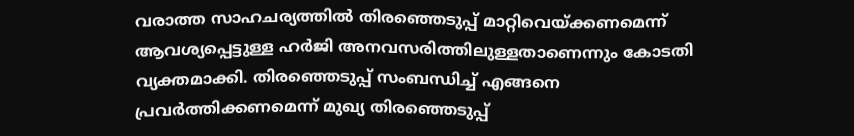വരാത്ത സാഹചര്യത്തില്‍ തിരഞ്ഞെടുപ്പ് മാറ്റിവെയ്ക്കണമെന്ന് ആവശ്യപ്പെട്ടുള്ള ഹര്‍ജി അനവസരിത്തിലുള്ളതാണെന്നും കോടതി വ്യക്തമാക്കി. തിരഞ്ഞെടുപ്പ് സംബന്ധിച്ച് എങ്ങനെ പ്രവര്‍ത്തിക്കണമെന്ന് മുഖ്യ തിരഞ്ഞെടുപ്പ്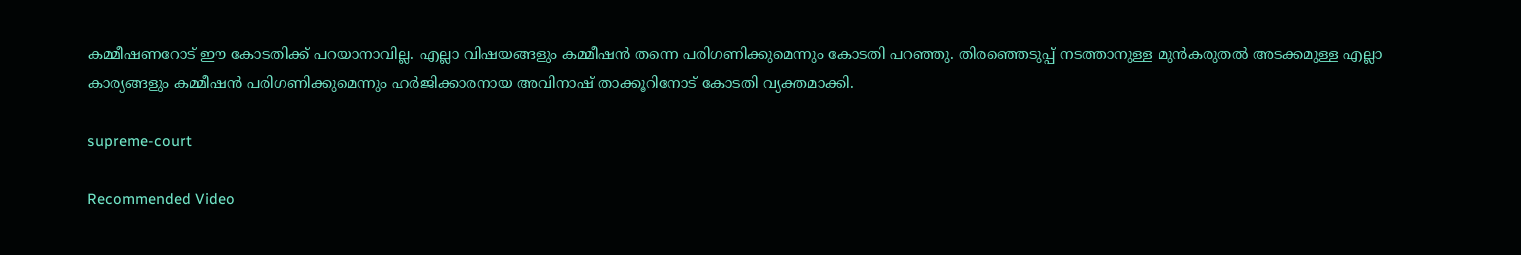കമ്മീഷണറോട് ഈ കോടതിക്ക് പറയാനാവില്ല. എല്ലാ വിഷയങ്ങളും കമ്മീഷന്‍ തന്നെ പരിഗണിക്കുമെന്നും കോടതി പറഞ്ഞു. തിരഞ്ഞെടുപ്പ് നടത്താനുള്ള മുന്‍കരുതല്‍ അടക്കമുള്ള എല്ലാ കാര്യങ്ങളും കമ്മീഷന്‍ പരിഗണിക്കുമെന്നും ഹര്‍ജിക്കാരനായ അവിനാഷ് താക്കൂറിനോട് കോടതി വ്യക്തമാക്കി.

supreme-court

Recommended Video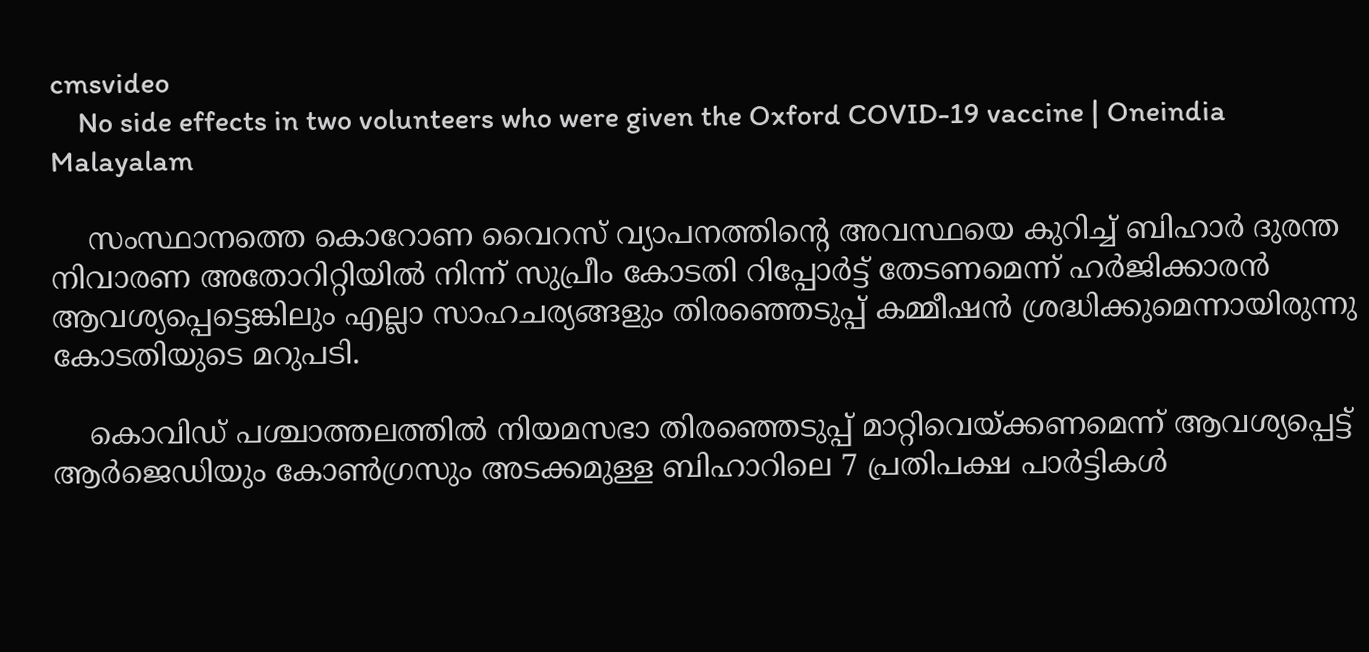cmsvideo
    No side effects in two volunteers who were given the Oxford COVID-19 vaccine | Oneindia Malayalam

    സംസ്ഥാനത്തെ കൊറോണ വൈറസ് വ്യാപനത്തിന്‍റെ അവസ്ഥയെ കുറിച്ച് ബിഹാർ ദുരന്ത നിവാരണ അതോറിറ്റിയിൽ നിന്ന് സുപ്രീം കോടതി റിപ്പോർട്ട് തേടണമെന്ന് ഹര്‍ജിക്കാരന്‍ ആവശ്യപ്പെട്ടെങ്കിലും എല്ലാ സാഹചര്യങ്ങളും തിരഞ്ഞെടുപ്പ് കമ്മീഷൻ ശ്രദ്ധിക്കുമെന്നായിരുന്നു കോടതിയുടെ മറുപടി.

    കൊവിഡ് പശ്ചാത്തലത്തില്‍ നിയമസഭാ തിരഞ്ഞെടുപ്പ് മാറ്റിവെയ്ക്കണമെന്ന് ആവശ്യപ്പെട്ട് ആര്‍ജെഡിയും കോണ്‍ഗ്രസും അടക്കമുള്ള ബിഹാറിലെ 7 പ്രതിപക്ഷ പാര്‍ട്ടികള്‍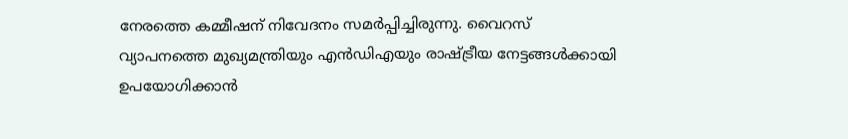നേരത്തെ കമ്മീഷന് നിവേദനം സമര്‍പ്പിച്ചിരുന്നു. വൈറസ് വ്യാപനത്തെ മുഖ്യമന്ത്രിയും എന്‍ഡിഎയും രാഷ്ട്രീയ നേട്ടങ്ങള്‍ക്കായി ഉപയോഗിക്കാന്‍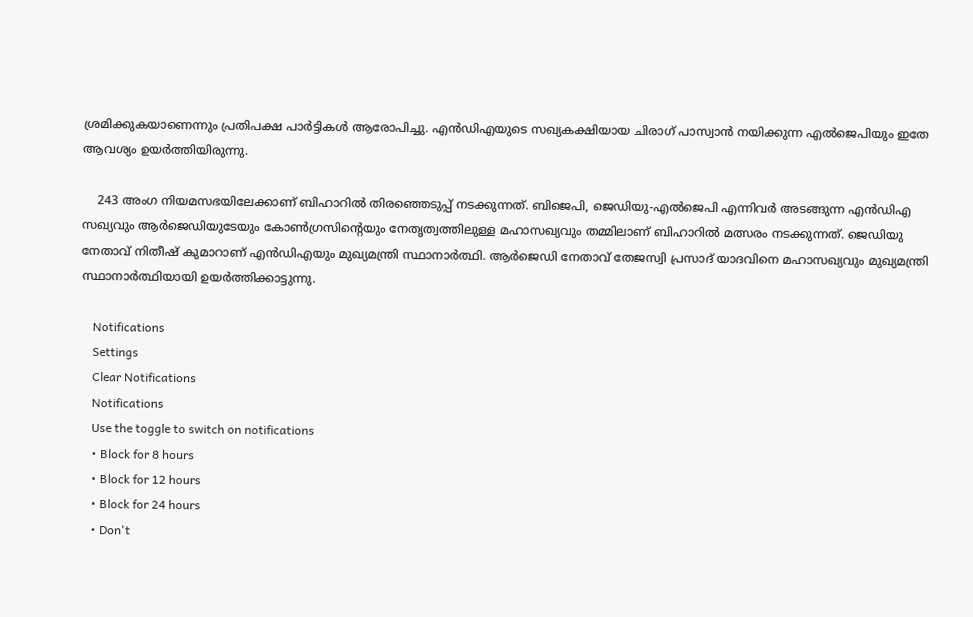ശ്രമിക്കുകയാണെന്നും പ്രതിപക്ഷ പാര്‍ട്ടികള്‍ ആരോപിച്ചു. എൻ‌ഡി‌എയുടെ സഖ്യകക്ഷിയായ ചിരാഗ് പാസ്വാന്‍ നയിക്കുന്ന എല്‍ജെപിയും ഇതേ ആവശ്യം ഉയര്‍ത്തിയിരുന്നു.

    243 അംഗ നിയമസഭയിലേക്കാണ് ബിഹാറില്‍ തിരഞ്ഞെടുപ്പ് നടക്കുന്നത്. ബിജെപി, ജെഡിയു-എല്‍ജെപി എന്നിവര്‍ അടങ്ങുന്ന എന്‍ഡിഎ സഖ്യവും ആര്‍ജെഡിയുടേയും കോണ്‍ഗ്രസിന്‍റെയും നേതൃത്വത്തിലുള്ള മഹാസഖ്യവും തമ്മിലാണ് ബിഹാറില്‍ മത്സരം നടക്കുന്നത്. ജെഡിയു നേതാവ് നിതീഷ് കുമാറാണ് എന്‍ഡിഎയും മുഖ്യമന്ത്രി സ്ഥാനാര്‍ത്ഥി. ആര്‍ജെഡി നേതാവ് തേജസ്വി പ്രസാദ് യാദവിനെ മഹാസഖ്യവും മുഖ്യമന്ത്രി സ്ഥാനാര്‍ത്ഥിയായി ഉയര്‍ത്തിക്കാട്ടുന്നു.

    Notifications
    Settings
    Clear Notifications
    Notifications
    Use the toggle to switch on notifications
    • Block for 8 hours
    • Block for 12 hours
    • Block for 24 hours
    • Don't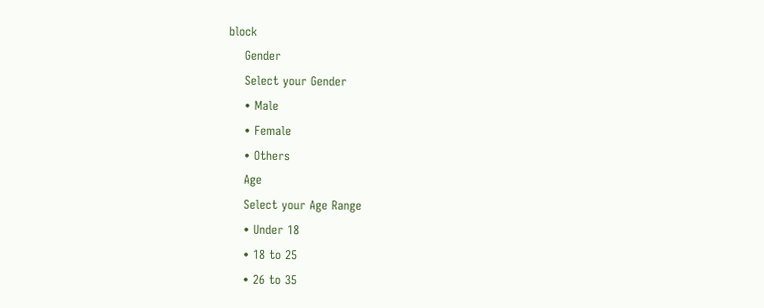block
    Gender
    Select your Gender
    • Male
    • Female
    • Others
    Age
    Select your Age Range
    • Under 18
    • 18 to 25
    • 26 to 35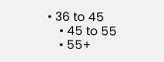• 36 to 45
    • 45 to 55
    • 55+